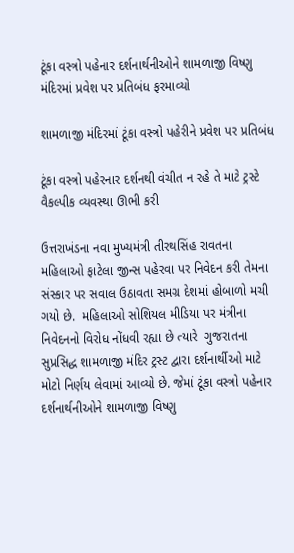ટૂંકા વસ્ત્રો પહેનાર દર્શનાર્થનીઓને શામળાજી વિષ્ણુ મંદિરમાં પ્રવેશ પર પ્રતિબંધ ફરમાવ્યો

શામળાજી મંદિરમાં ટૂંકા વસ્ત્રો પહેરીને પ્રવેશ પર પ્રતિબંધ

ટૂંકા વસ્ત્રો પહેરનાર દર્શનથી વંચીત ન રહે તે માટે ટ્રસ્ટે વૈકલ્પીક વ્યવસ્થા ઊભી કરી

ઉત્તરાખંડના નવા મુખ્યમંત્રી તીરથસિંહ રાવતના મહિલાઓ ફાટેલા જીન્સ પહેરવા પર નિવેદન કરી તેમના સંસ્કાર પર સવાલ ઉઠાવતા સમગ્ર દેશમાં હોબાળો મચી ગયો છે.  મહિલાઓ સોશિયલ મીડિયા પર મંત્રીના નિવેદનનો વિરોધ નોંધવી રહ્યા છે ત્યારે  ગુજરાતના સુપ્રસિદ્ધ શામળાજી મંદિર ટ્રસ્ટ દ્વારા દર્શનાર્થીઓ માટે મોટો નિર્ણય લેવામાં આવ્યો છે. જેમાં ટૂંકા વસ્ત્રો પહેનાર દર્શનાર્થનીઓને શામળાજી વિષ્ણુ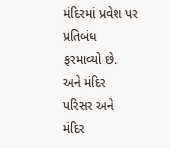મંદિરમાં પ્રવેશ પર પ્રતિબંધ ફરમાવ્યો છે. અને મંદિર પરિસર અને મંદિર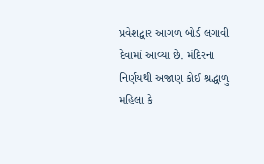પ્રવેશદ્વાર આગળ બોર્ડ લગાવી દેવામાં આવ્યા છે. મંદિરના નિર્ણયથી અજાણ કોઈ શ્રદ્ધાળુ મહિલા કે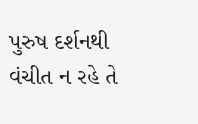પુરુષ દર્શનથી વંચીત ન રહે તે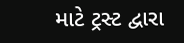માટે ટ્રસ્ટ દ્વારા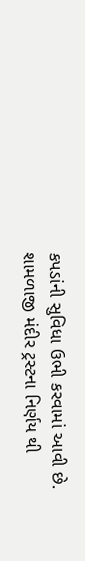કપડાંની સુવિધા ઉભી કરવામાં આવી છે. શામળાજી મંદીર ટ્રસ્ટના નિર્ણય થી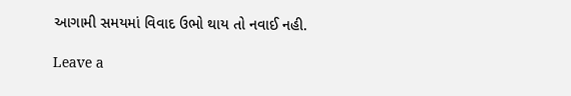આગામી સમયમાં વિવાદ ઉભો થાય તો નવાઈ નહી.

Leave a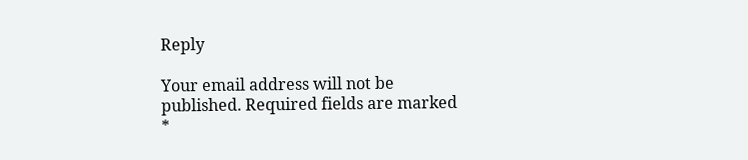Reply

Your email address will not be published. Required fields are marked *